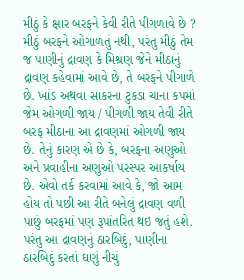મીઠું કે ક્ષાર બરફને કેવી રીતે પીગળાવે છે ?
મીઠું બરફને ઓગાળતું નથી, પરંતુ મીઠું તેમ જ પાણીનું દ્રાવણ કે મિશ્રણ જેને મીઠાનું દ્રાવણ કહેવામાં આવે છે, તે બરફને પીગાળે છે. ખાંડ અથવા સાકરના ટુકડા ચાના કપમાં જેમ ઓગળી જાય / પીગળી જાય તેવી રીતે બરફ મીઠાના આ દ્રાવણમાં ઓગળી જાય છે. તેનું કારણ એ છે કે, બરફના અણુઓ અને પ્રવાહીના અણુઓ પરસ્પર આકર્ષાય છે. એવો તર્ક કરવામાં આવે કે, જો આમ હોય તો પછી આ રીતે બનેલું દ્રાવણ વળી પાછું બરફમાં પણ રૂપાંતરિત થઇ જતું હશે. પરંતુ આ દ્રાવણનું ઠારબિદું, પાણીના ઠારબિદું કરતાં ઘણું નીચું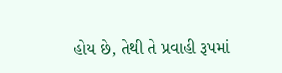હોય છે, તેથી તે પ્રવાહી રૂપમાં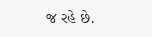જ રહે છે.